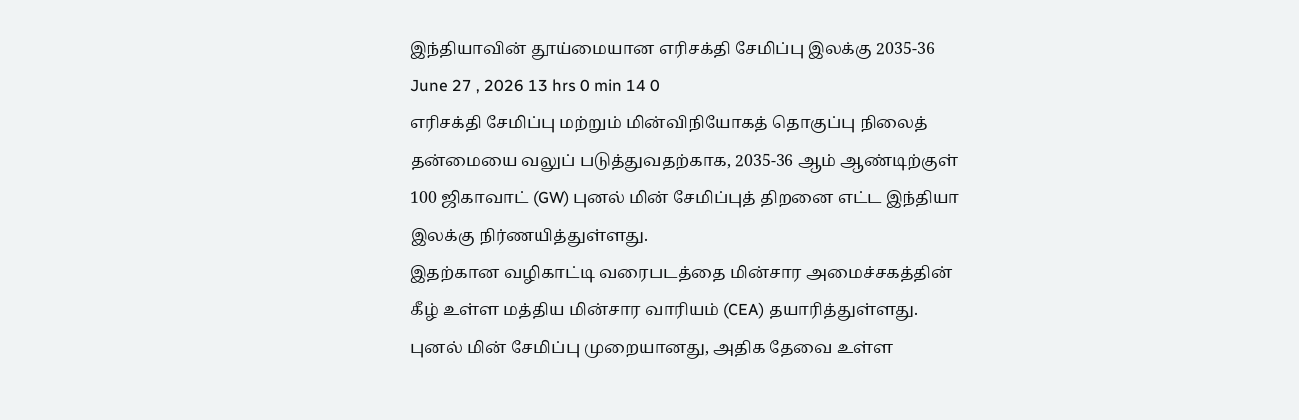இந்தியாவின் தூய்மையான எரிசக்தி சேமிப்பு இலக்கு 2035-36
June 27 , 2026 13 hrs 0 min 14 0
எரிசக்தி சேமிப்பு மற்றும் மின்விநியோகத் தொகுப்பு நிலைத் தன்மையை வலுப் படுத்துவதற்காக, 2035-36 ஆம் ஆண்டிற்குள் 100 ஜிகாவாட் (GW) புனல் மின் சேமிப்புத் திறனை எட்ட இந்தியா இலக்கு நிர்ணயித்துள்ளது.
இதற்கான வழிகாட்டி வரைபடத்தை மின்சார அமைச்சகத்தின் கீழ் உள்ள மத்திய மின்சார வாரியம் (CEA) தயாரித்துள்ளது.
புனல் மின் சேமிப்பு முறையானது, அதிக தேவை உள்ள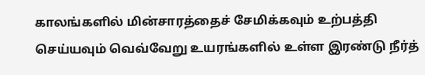காலங்களில் மின்சாரத்தைச் சேமிக்கவும் உற்பத்தி செய்யவும் வெவ்வேறு உயரங்களில் உள்ள இரண்டு நீர்த்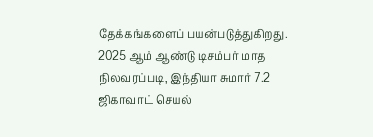தேக்கங்களைப் பயன்படுத்துகிறது.
2025 ஆம் ஆண்டு டிசம்பர் மாத நிலவரப்படி, இந்தியா சுமார் 7.2 ஜிகாவாட் செயல்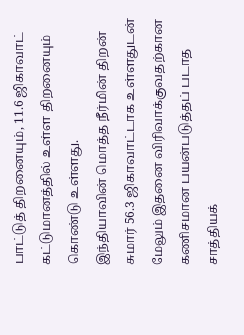பாட்டுத் திறனையும், 11.6 ஜிகாவாட் கட்டுமானத்தில் உள்ள திறனையும் கொண்டு உள்ளது.
இந்தியாவின் மொத்த நீர்மின் திறன் சுமார் 56.3 ஜிகாவாட்டாக உள்ளதுடன் மேலும் இதனை விரிவாக்குவதற்கான கணிசமான பயன்படுத்தப் படாத சாத்தியக்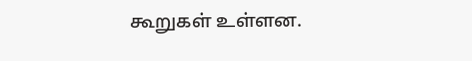கூறுகள் உள்ளன.